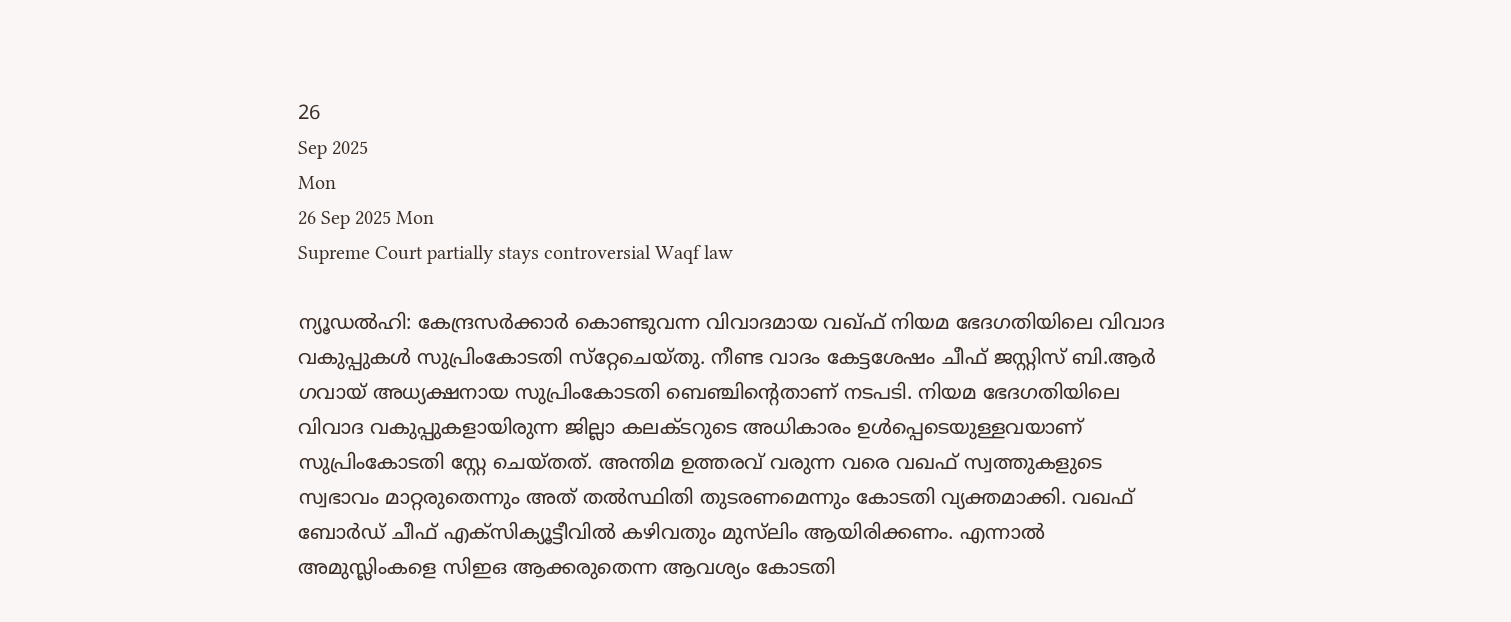26
Sep 2025
Mon
26 Sep 2025 Mon
Supreme Court partially stays controversial Waqf law

ന്യൂഡല്‍ഹി: കേന്ദ്രസര്‍ക്കാര്‍ കൊണ്ടുവന്ന വിവാദമായ വഖ്ഫ് നിയമ ഭേദഗതിയിലെ വിവാദ വകുപ്പുകള്‍ സുപ്രിംകോടതി സ്‌റ്റേചെയ്തു. നീണ്ട വാദം കേട്ടശേഷം ചീഫ് ജസ്റ്റിസ് ബി.ആര്‍ ഗവായ് അധ്യക്ഷനായ സുപ്രിംകോടതി ബെഞ്ചിന്റെതാണ് നടപടി. നിയമ ഭേദഗതിയിലെ വിവാദ വകുപ്പുകളായിരുന്ന ജില്ലാ കലക്ടറുടെ അധികാരം ഉള്‍പ്പെടെയുള്ളവയാണ് സുപ്രിംകോടതി സ്റ്റേ ചെയ്തത്. അന്തിമ ഉത്തരവ് വരുന്ന വരെ വഖഫ് സ്വത്തുകളുടെ സ്വഭാവം മാറ്റരുതെന്നും അത് തല്‍സ്ഥിതി തുടരണമെന്നും കോടതി വ്യക്തമാക്കി. വഖഫ് ബോര്‍ഡ് ചീഫ് എക്‌സിക്യൂട്ടീവില്‍ കഴിവതും മുസ്‌ലിം ആയിരിക്കണം. എന്നാല്‍ അമുസ്ലിംകളെ സിഇഒ ആക്കരുതെന്ന ആവശ്യം കോടതി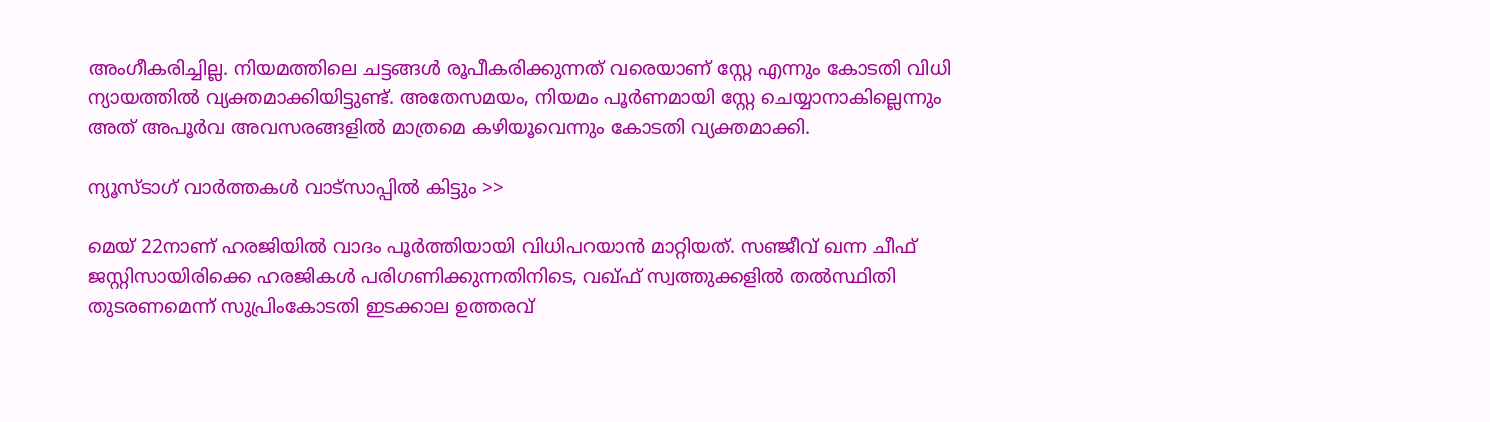അംഗീകരിച്ചില്ല. നിയമത്തിലെ ചട്ടങ്ങള്‍ രൂപീകരിക്കുന്നത് വരെയാണ് സ്റ്റേ എന്നും കോടതി വിധി ന്യായത്തില്‍ വ്യക്തമാക്കിയിട്ടുണ്ട്. അതേസമയം, നിയമം പൂര്‍ണമായി സ്റ്റേ ചെയ്യാനാകില്ലെന്നും അത് അപൂര്‍വ അവസരങ്ങളില്‍ മാത്രമെ കഴിയൂവെന്നും കോടതി വ്യക്തമാക്കി.

ന്യൂസ്ടാഗ് വാര്‍ത്തകള്‍ വാട്‌സാപ്പില്‍ കിട്ടും >>

മെയ് 22നാണ് ഹരജിയില്‍ വാദം പൂര്‍ത്തിയായി വിധിപറയാന്‍ മാറ്റിയത്. സഞ്ജീവ് ഖന്ന ചീഫ് ജസ്റ്റിസായിരിക്കെ ഹരജികള്‍ പരിഗണിക്കുന്നതിനിടെ, വഖ്ഫ് സ്വത്തുക്കളില്‍ തല്‍സ്ഥിതി തുടരണമെന്ന് സുപ്രിംകോടതി ഇടക്കാല ഉത്തരവ്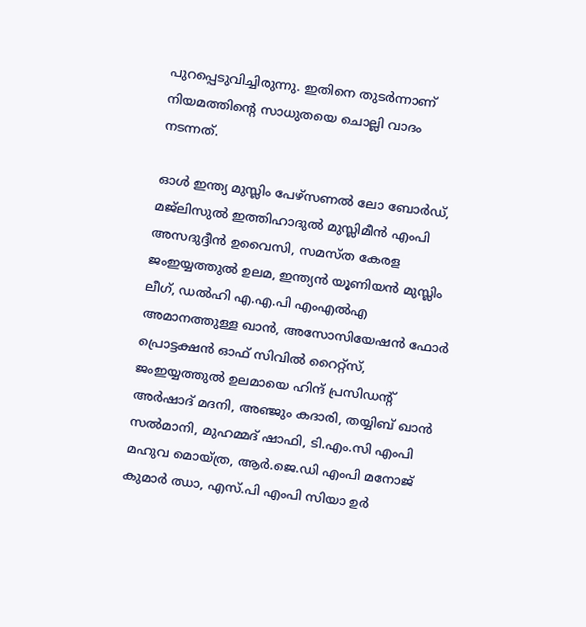പുറപ്പെടുവിച്ചിരുന്നു. ഇതിനെ തുടര്‍ന്നാണ് നിയമത്തിന്റെ സാധുതയെ ചൊല്ലി വാദം നടന്നത്.

ഓള്‍ ഇന്ത്യ മുസ്ലിം പേഴ്‌സണല്‍ ലോ ബോര്‍ഡ്, മജ്‌ലിസുല്‍ ഇത്തിഹാദുല്‍ മുസ്ലിമീന്‍ എംപി അസദുദ്ദീന്‍ ഉവൈസി, സമസ്ത കേരള ജംഇയ്യത്തുല്‍ ഉലമ, ഇന്ത്യന്‍ യൂണിയന്‍ മുസ്ലിം ലീഗ്, ഡല്‍ഹി എ.എ.പി എംഎല്‍എ അമാനത്തുള്ള ഖാന്‍, അസോസിയേഷന്‍ ഫോര്‍ പ്രൊട്ടക്ഷന്‍ ഓഫ് സിവില്‍ റൈറ്റ്‌സ്, ജംഇയ്യത്തുല്‍ ഉലമായെ ഹിന്ദ് പ്രസിഡന്റ് അര്‍ഷാദ് മദനി, അഞ്ജും കദാരി, തയ്യിബ് ഖാന്‍ സല്‍മാനി, മുഹമ്മദ് ഷാഫി, ടി.എം.സി എംപി മഹുവ മൊയ്ത്ര, ആര്‍.ജെ.ഡി എംപി മനോജ് കുമാര്‍ ഝാ, എസ്.പി എംപി സിയാ ഉര്‍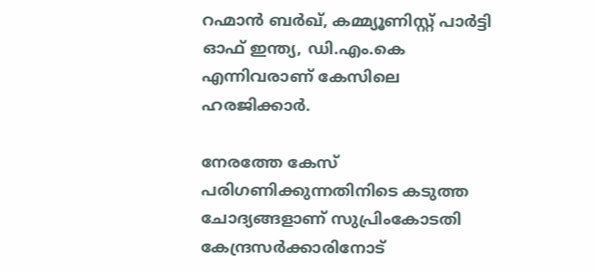റഹ്മാന്‍ ബര്‍ഖ്, കമ്മ്യൂണിസ്റ്റ് പാര്‍ട്ടി ഓഫ് ഇന്ത്യ, ഡി.എം.കെ എന്നിവരാണ് കേസിലെ ഹരജിക്കാര്‍.

നേരത്തേ കേസ് പരിഗണിക്കുന്നതിനിടെ കടുത്ത ചോദ്യങ്ങളാണ് സുപ്രിംകോടതി കേന്ദ്രസര്‍ക്കാരിനോട്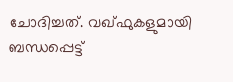ചോദിച്ചത്. വഖ്ഫുകളുമായി ബന്ധപ്പെട്ട്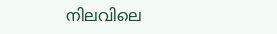നിലവിലെ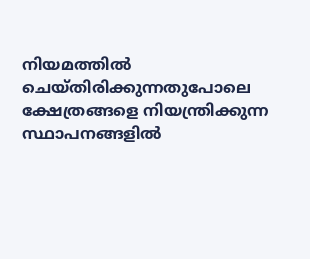നിയമത്തില്‍ ചെയ്തിരിക്കുന്നതുപോലെ ക്ഷേത്രങ്ങളെ നിയന്ത്രിക്കുന്ന സ്ഥാപനങ്ങളില്‍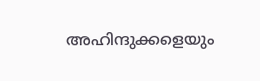അഹിന്ദുക്കളെയും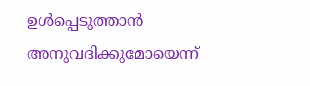ഉള്‍പ്പെടുത്താന്‍ അനുവദിക്കുമോയെന്ന്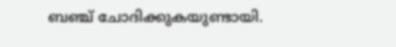ബഞ്ച് ചോദിക്കുകയുണ്ടായി.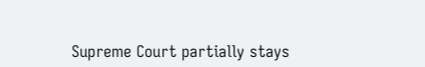Supreme Court partially stays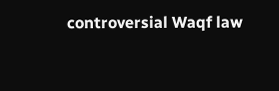controversial Waqf law